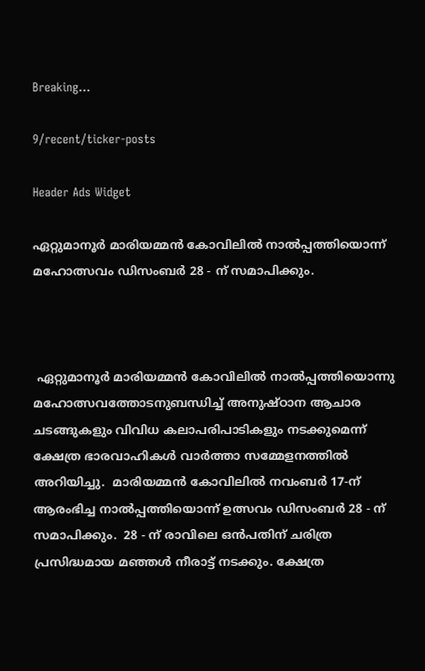Breaking...

9/recent/ticker-posts

Header Ads Widget

ഏറ്റുമാനൂര്‍ മാരിയമ്മന്‍ കോവിലില്‍ നാല്‍പ്പത്തിയൊന്ന് മഹോത്സവം ഡിസംബര്‍ 28 - ന് സമാപിക്കും.



 ഏറ്റുമാനൂര്‍ മാരിയമ്മന്‍ കോവിലില്‍ നാല്‍പ്പത്തിയൊന്നു മഹോത്സവത്തോടനുബന്ധിച്ച് അനുഷ്ഠാന ആചാര ചടങ്ങുകളും വിവിധ കലാപരിപാടികളും നടക്കുമെന്ന് ക്ഷേത്ര ഭാരവാഹികള്‍ വാര്‍ത്താ സമ്മേളനത്തില്‍ അറിയിച്ചു.  മാരിയമ്മന്‍ കോവിലില്‍ നവംബര്‍ 17-ന് ആരംഭിച്ച നാല്‍പ്പത്തിയൊന്ന് ഉത്സവം ഡിസംബര്‍ 28 - ന് സമാപിക്കും.  28 - ന് രാവിലെ ഒന്‍പതിന് ചരിത്ര പ്രസിദ്ധമായ മഞ്ഞള്‍ നീരാട്ട് നടക്കും. ക്ഷേത്ര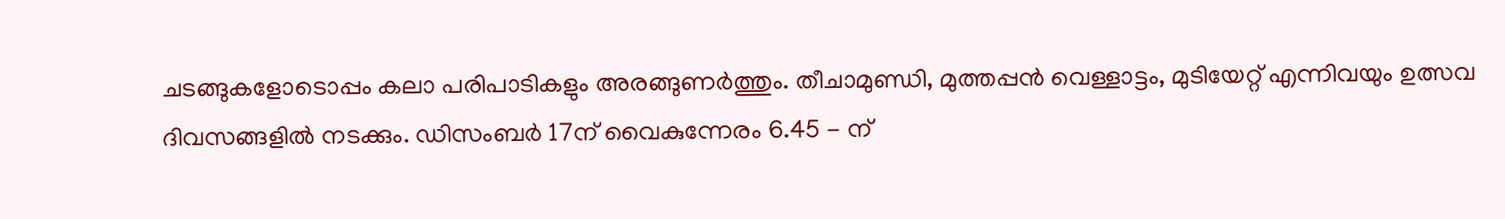ചടങ്ങുകളോടൊപ്പം കലാ പരിപാടികളും അരങ്ങുണര്‍ത്തും. തീചാമുണ്ഡി, മുത്തപ്പന്‍ വെള്ളാട്ടം, മുടിയേറ്റ് എന്നിവയും ഉത്സവ ദിവസങ്ങളില്‍ നടക്കും. ഡിസംബര്‍ 17ന് വൈകുന്നേരം 6.45 - ന്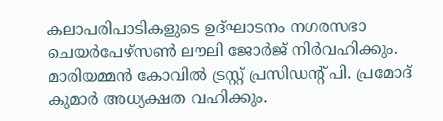കലാപരിപാടികളുടെ ഉദ്ഘാടനം നഗരസഭാ ചെയര്‍പേഴ്‌സണ്‍ ലൗലി ജോര്‍ജ് നിര്‍വഹിക്കും. മാരിയമ്മന്‍ കോവില്‍ ട്രസ്റ്റ് പ്രസിഡന്റ് പി. പ്രമോദ് കുമാര്‍ അധ്യക്ഷത വഹിക്കും.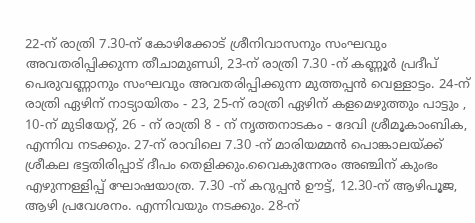22-ന് രാത്രി 7.30-ന് കോഴിക്കോട് ശ്രീനിവാസനും സംഘവും അവതരിപ്പിക്കുന്ന തീചാമുണ്ഡി, 23-ന് രാത്രി 7.30 -ന് കണ്ണൂര്‍ പ്രദീപ് പെരുവണ്ണാനും സംഘവും അവതരിപ്പിക്കുന്ന മുത്തപ്പന്‍ വെള്ളാട്ടം. 24-ന് രാത്രി ഏഴിന് നാട്യായിതം - 23, 25-ന് രാത്രി ഏഴിന് കളമെഴുത്തും പാട്ടും , 10-ന് മുടിയേറ്റ്, 26 - ന് രാത്രി 8 - ന് നൃത്തനാടകം - ദേവി ശ്രീമൂകാംബിക, എന്നിവ നടക്കും. 27-ന് രാവിലെ 7.30 -ന് മാരിയമ്മന്‍ പൊങ്കാലയ്ക്ക് ശ്രീകല ഭട്ടതിരിപ്പാട് ദീപം തെളിക്കും.വൈകുന്നേരം അഞ്ചിന് കുംഭം എഴുന്നള്ളിപ്പ് ഘോഷയാത്ര. 7.30 -ന് കറുപ്പന്‍ ഊട്ട്, 12.30-ന് ആഴിപൂജ, ആഴി പ്രവേശനം. എന്നിവയും നടക്കും. 28-ന്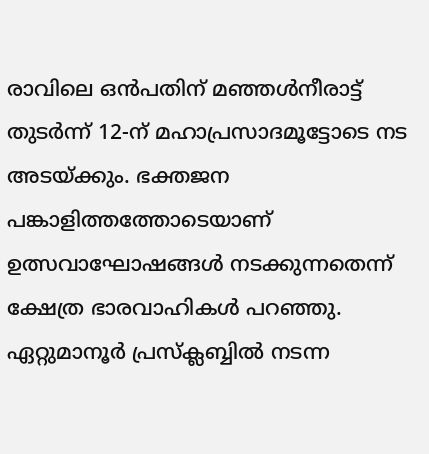രാവിലെ ഒന്‍പതിന് മഞ്ഞള്‍നീരാട്ട് തുടര്‍ന്ന് 12-ന് മഹാപ്രസാദമൂട്ടോടെ നട അടയ്ക്കും. ഭക്തജന പങ്കാളിത്തത്തോടെയാണ് ഉത്സവാഘോഷങ്ങള്‍ നടക്കുന്നതെന്ന് ക്ഷേത്ര ഭാരവാഹികള്‍ പറഞ്ഞു. ഏറ്റുമാനൂര്‍ പ്രസ്‌ക്ലബ്ബില്‍ നടന്ന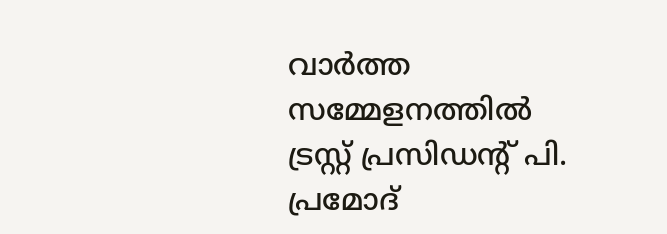വാര്‍ത്ത സമ്മേളനത്തില്‍ ട്രസ്റ്റ് പ്രസിഡന്റ് പി. പ്രമോദ്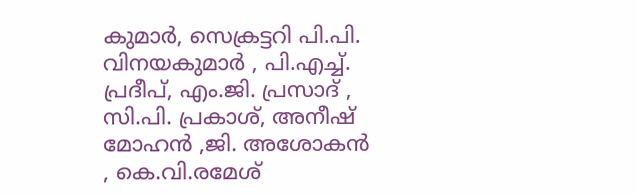കുമാര്‍, സെക്രട്ടറി പി.പി. വിനയകുമാര്‍ , പി.എച്ച്. പ്രദീപ്, എം.ജി. പ്രസാദ് , സി.പി. പ്രകാശ്, അനീഷ് മോഹന്‍ ,ജി. അശോകന്‍ , കെ.വി.രമേശ്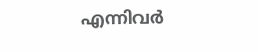എന്നിവര്‍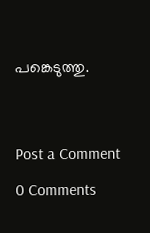പങ്കെടുത്തു.




Post a Comment

0 Comments